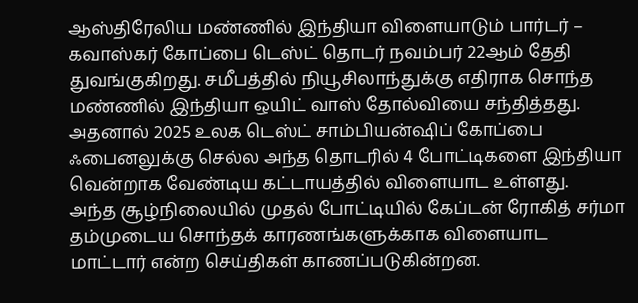ஆஸ்திரேலிய மண்ணில் இந்தியா விளையாடும் பார்டர் – கவாஸ்கர் கோப்பை டெஸ்ட் தொடர் நவம்பர் 22ஆம் தேதி துவங்குகிறது. சமீபத்தில் நியூசிலாந்துக்கு எதிராக சொந்த மண்ணில் இந்தியா ஒயிட் வாஸ் தோல்வியை சந்தித்தது. அதனால் 2025 உலக டெஸ்ட் சாம்பியன்ஷிப் கோப்பை ஃபைனலுக்கு செல்ல அந்த தொடரில் 4 போட்டிகளை இந்தியா வென்றாக வேண்டிய கட்டாயத்தில் விளையாட உள்ளது.
அந்த சூழ்நிலையில் முதல் போட்டியில் கேப்டன் ரோகித் சர்மா தம்முடைய சொந்தக் காரணங்களுக்காக விளையாட மாட்டார் என்ற செய்திகள் காணப்படுகின்றன.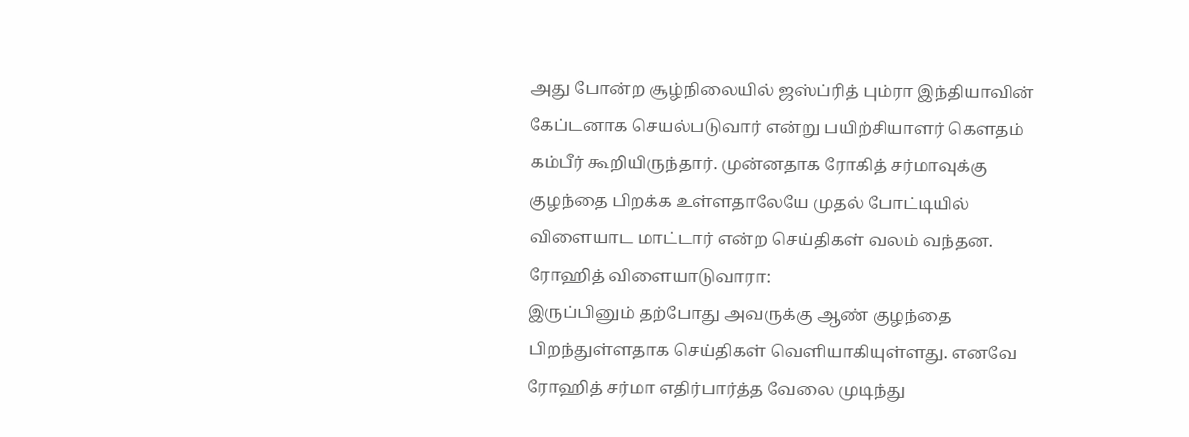அது போன்ற சூழ்நிலையில் ஜஸ்ப்ரித் பும்ரா இந்தியாவின் கேப்டனாக செயல்படுவார் என்று பயிற்சியாளர் கௌதம் கம்பீர் கூறியிருந்தார். முன்னதாக ரோகித் சர்மாவுக்கு குழந்தை பிறக்க உள்ளதாலேயே முதல் போட்டியில் விளையாட மாட்டார் என்ற செய்திகள் வலம் வந்தன.
ரோஹித் விளையாடுவாரா:
இருப்பினும் தற்போது அவருக்கு ஆண் குழந்தை பிறந்துள்ளதாக செய்திகள் வெளியாகியுள்ளது. எனவே ரோஹித் சர்மா எதிர்பார்த்த வேலை முடிந்து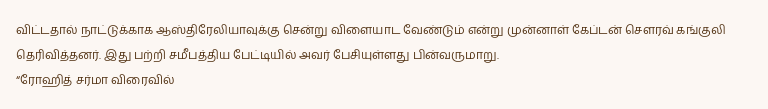விட்டதால் நாட்டுக்காக ஆஸ்திரேலியாவுக்கு சென்று விளையாட வேண்டும் என்று முன்னாள் கேப்டன் சௌரவ் கங்குலி தெரிவித்தனர். இது பற்றி சமீபத்திய பேட்டியில் அவர் பேசியுள்ளது பின்வருமாறு.
“ரோஹித் சர்மா விரைவில்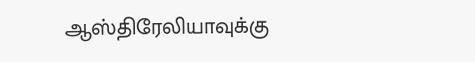ஆஸ்திரேலியாவுக்கு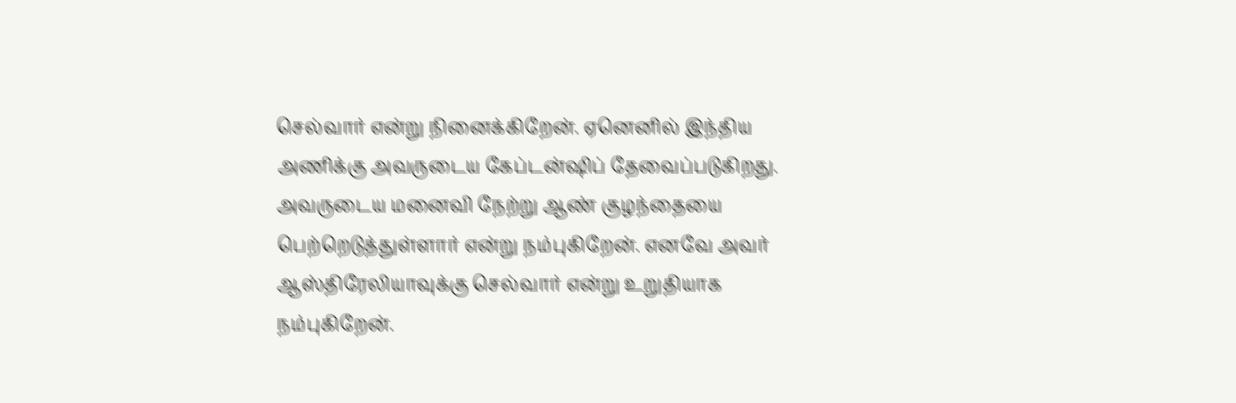செல்வார் என்று நினைக்கிறேன். ஏனெனில் இந்திய அணிக்கு அவருடைய கேப்டன்ஷிப் தேவைப்படுகிறது. அவருடைய மனைவி நேற்று ஆண் குழந்தையை பெற்றெடுத்துள்ளார் என்று நம்புகிறேன். எனவே அவர் ஆஸ்திரேலியாவுக்கு செல்வார் என்று உறுதியாக நம்புகிறேன்.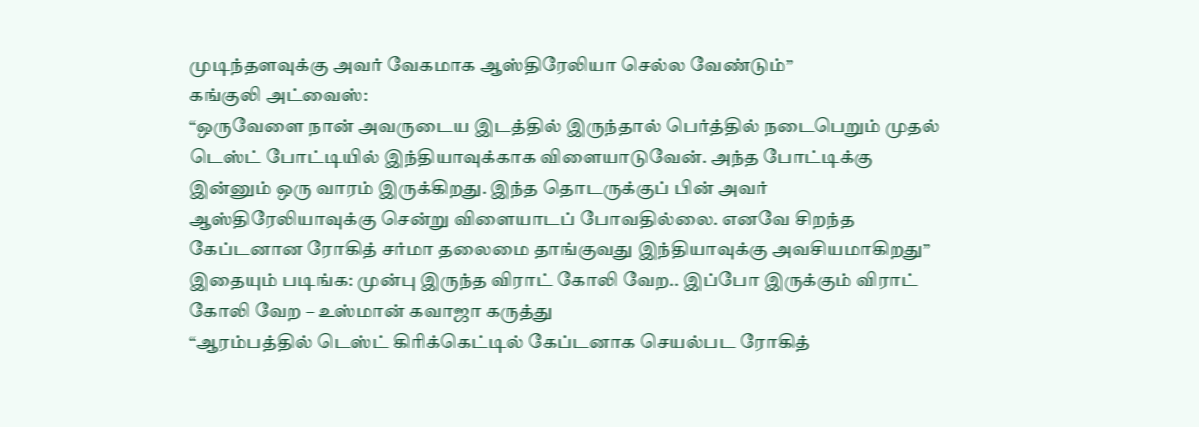முடிந்தளவுக்கு அவர் வேகமாக ஆஸ்திரேலியா செல்ல வேண்டும்”
கங்குலி அட்வைஸ்:
“ஒருவேளை நான் அவருடைய இடத்தில் இருந்தால் பெர்த்தில் நடைபெறும் முதல் டெஸ்ட் போட்டியில் இந்தியாவுக்காக விளையாடுவேன். அந்த போட்டிக்கு இன்னும் ஒரு வாரம் இருக்கிறது. இந்த தொடருக்குப் பின் அவர் ஆஸ்திரேலியாவுக்கு சென்று விளையாடப் போவதில்லை. எனவே சிறந்த கேப்டனான ரோகித் சர்மா தலைமை தாங்குவது இந்தியாவுக்கு அவசியமாகிறது”
இதையும் படிங்க: முன்பு இருந்த விராட் கோலி வேற.. இப்போ இருக்கும் விராட் கோலி வேற – உஸ்மான் கவாஜா கருத்து
“ஆரம்பத்தில் டெஸ்ட் கிரிக்கெட்டில் கேப்டனாக செயல்பட ரோகித்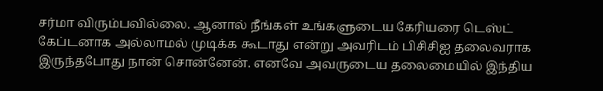சர்மா விரும்பவில்லை. ஆனால் நீங்கள் உங்களுடைய கேரியரை டெஸ்ட் கேப்டனாக அல்லாமல் முடிக்க கூடாது என்று அவரிடம் பிசிசிஐ தலைவராக இருந்தபோது நான் சொன்னேன். எனவே அவருடைய தலைமையில் இந்திய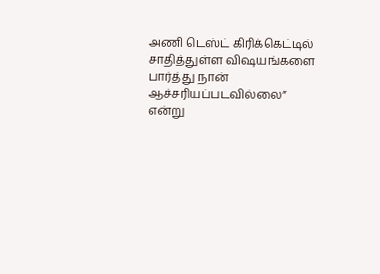அணி டெஸ்ட் கிரிக்கெட்டில் சாதித்துள்ள விஷயங்களை பார்த்து நான் ஆச்சரியப்படவில்லை” என்று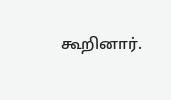கூறினார்.